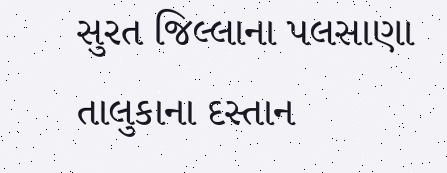સુરત જિલ્લાના પલસાણા તાલુકાના દસ્તાન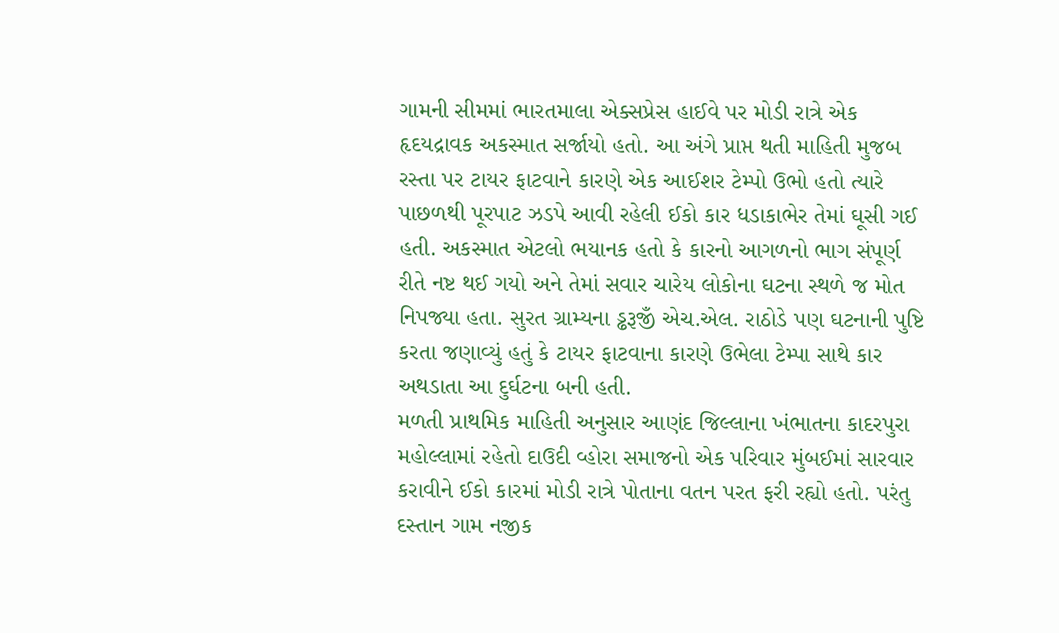ગામની સીમમાં ભારતમાલા એક્સપ્રેસ હાઈવે પર મોડી રાત્રે એક હૃદયદ્રાવક અકસ્માત સર્જાયો હતો. આ અંગે પ્રાપ્ત થતી માહિતી મુજબ રસ્તા પર ટાયર ફાટવાને કારણે એક આઈશર ટેમ્પો ઉભો હતો ત્યારે પાછળથી પૂરપાટ ઝડપે આવી રહેલી ઈકો કાર ધડાકાભેર તેમાં ઘૂસી ગઈ હતી. અકસ્માત એટલો ભયાનક હતો કે કારનો આગળનો ભાગ સંપૂર્ણ રીતે નષ્ટ થઈ ગયો અને તેમાં સવાર ચારેય લોકોના ઘટના સ્થળે જ મોત નિપજ્યા હતા. સુરત ગ્રામ્યના ડ્ઢરૂજીઁ એચ.એલ. રાઠોડે પણ ઘટનાની પુષ્ટિ કરતા જણાવ્યું હતું કે ટાયર ફાટવાના કારણે ઉભેલા ટેમ્પા સાથે કાર અથડાતા આ દુર્ઘટના બની હતી.
મળતી પ્રાથમિક માહિતી અનુસાર આણંદ જિલ્લાના ખંભાતના કાદરપુરા મહોલ્લામાં રહેતો દાઉદી વ્હોરા સમાજનો એક પરિવાર મુંબઈમાં સારવાર કરાવીને ઈકો કારમાં મોડી રાત્રે પોતાના વતન પરત ફરી રહ્યો હતો. પરંતુ દસ્તાન ગામ નજીક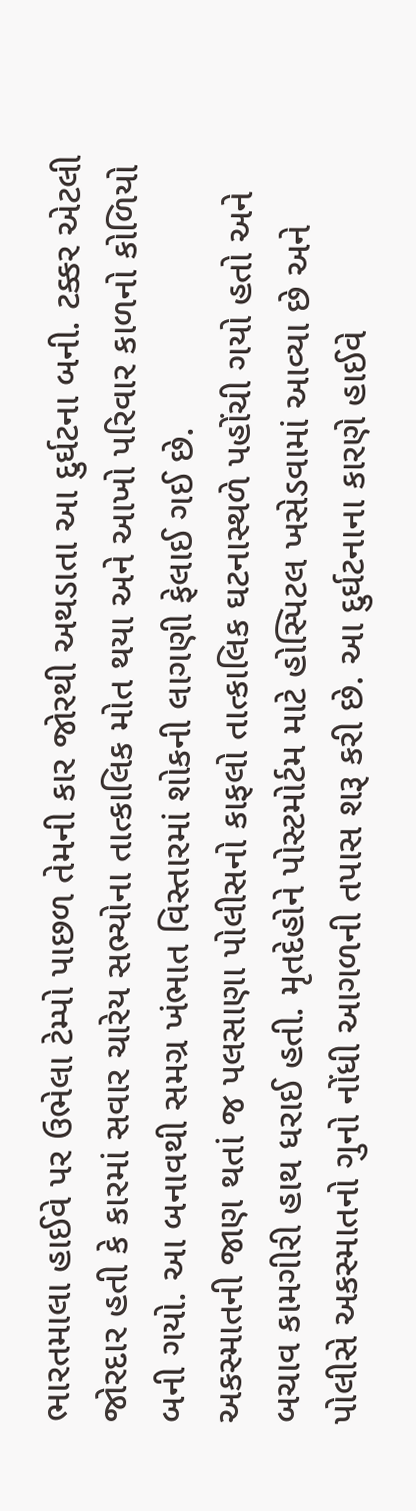ભારતમાલા હાઈવે પર ઉભેલા ટેમ્પો પાછળ તેમની કાર જોરથી અથડાતા આ દુર્ઘટના બની. ટક્કર એટલી જોરદાર હતી કે કારમાં સવાર ચારેય સભ્યોના તાત્કાલિક મોત થયા અને આખો પરિવાર કાળનો કોળિયો બની ગયો. આ બનાવથી સમગ્ર ખંભાત વિસ્તારમાં શોકની લાગણી ફેલાઈ ગઈ છે.
અકસ્માતની જાણ થતાં જ પલસાણા પોલીસનો કાફલો તાત્કાલિક ઘટનાસ્થળે પહોંચી ગયો હતો અને બચાવ કામગીરી હાથ ધરાઈ હતી. મૃતદેહોને પોસ્ટમોર્ટમ માટે હોસ્પિટલ ખસેડવામાં આવ્યા છે અને પોલીસે અકસ્માતનો ગુનો નોંધી આગળની તપાસ શરૂ કરી છે. આ દુર્ઘટનાના કારણે હાઈવે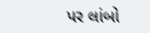પર લાંબો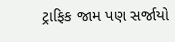ટ્રાફિક જામ પણ સર્જાયો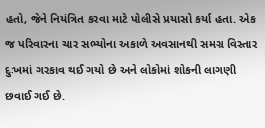હતો, જેને નિયંત્રિત કરવા માટે પોલીસે પ્રયાસો કર્યા હતા. એક જ પરિવારના ચાર સભ્યોના અકાળે અવસાનથી સમગ્ર વિસ્તાર દુઃખમાં ગરકાવ થઈ ગયો છે અને લોકોમાં શોકની લાગણી છવાઈ ગઈ છે.